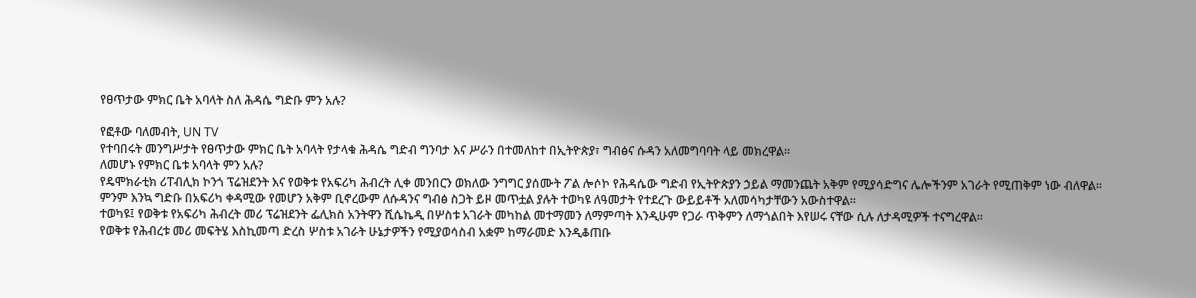የፀጥታው ምክር ቤት አባላት ስለ ሕዳሴ ግድቡ ምን አሉ?

የፎቶው ባለመብት, UN TV
የተባበሩት መንግሥታት የፀጥታው ምክር ቤት አባላት የታላቁ ሕዳሴ ግድብ ግንባታ እና ሥራን በተመለከተ በኢትዮጵያ፣ ግብፅና ሱዳን አለመግባባት ላይ መክረዋል።
ለመሆኑ የምክር ቤቱ አባላት ምን አሉ?
የዴሞክራቲክ ሪፐብሊክ ኮንጎ ፕሬዝደንት እና የወቅቱ የአፍሪካ ሕብረት ሊቀ መንበርን ወክለው ንግግር ያሰሙት ፖል ሎሶኮ የሕዳሴው ግድብ የኢትዮጵያን ኃይል ማመንጨት አቅም የሚያሳድግና ሌሎችንም አገራት የሚጠቅም ነው ብለዋል።
ምንም እንኳ ግድቡ በአፍሪካ ቀዳሚው የመሆን አቅም ቢኖረውም ለሱዳንና ግብፅ ስጋት ይዞ መጥቷል ያሉት ተወካዩ ለዓመታት የተደረጉ ውይይቶች አለመሳካታቸውን አውስተዋል።
ተወካዩ፤ የወቅቱ የአፍሪካ ሕብረት መሪ ፕሬዝደንት ፌሊክስ አንትዋን ሺሴኬዲ በሦስቱ አገራት መካከል መተማመን ለማምጣት እንዲሁም የጋራ ጥቅምን ለማጎልበት እየሠሩ ናቸው ሲሉ ለታዳሚዎች ተናግረዋል።
የወቅቱ የሕብረቱ መሪ መፍትሄ እስኪመጣ ድረስ ሦስቱ አገራት ሁኔታዎችን የሚያወሳስብ አቋም ከማራመድ እንዲቆጠቡ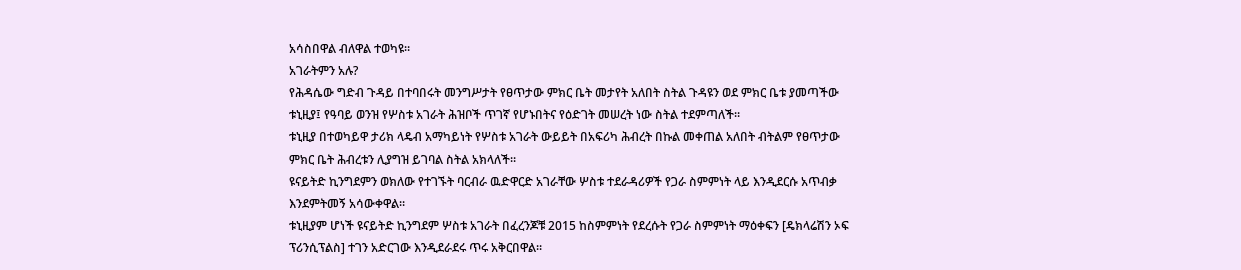አሳስበዋል ብለዋል ተወካዩ።
አገራትምን አሉ?
የሕዳሴው ግድብ ጉዳይ በተባበሩት መንግሥታት የፀጥታው ምክር ቤት መታየት አለበት ስትል ጉዳዩን ወደ ምክር ቤቱ ያመጣችው ቱኒዚያ፤ የዓባይ ወንዝ የሦስቱ አገራት ሕዝቦች ጥገኛ የሆኑበትና የዕድገት መሠረት ነው ስትል ተደምጣለች።
ቱኒዚያ በተወካይዋ ታሪክ ላዴብ አማካይነት የሦስቱ አገራት ውይይት በአፍሪካ ሕብረት በኩል መቀጠል አለበት ብትልም የፀጥታው ምክር ቤት ሕብረቱን ሊያግዝ ይገባል ስትል አክላለች።
ዩናይትድ ኪንግደምን ወክለው የተገኙት ባርብራ ዉድዋርድ አገራቸው ሦስቱ ተደራዳሪዎች የጋራ ስምምነት ላይ እንዲደርሱ አጥብቃ እንደምትመኝ አሳውቀዋል።
ቱኒዚያም ሆነች ዩናይትድ ኪንግደም ሦስቱ አገራት በፈረንጆቹ 2015 ከስምምነት የደረሱት የጋራ ስምምነት ማዕቀፍን [ዴክላሬሽን ኦፍ ፕሪንሲፕልስ] ተገን አድርገው እንዲደራደሩ ጥሩ አቅርበዋል።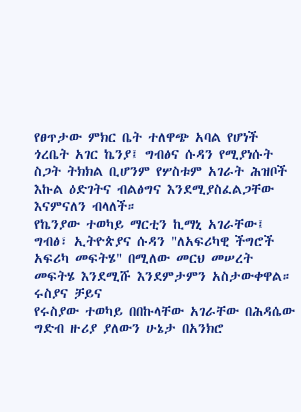የፀጥታው ምክር ቤት ተለዋጭ አባል የሆነች ጎረቤት አገር ኬንያ፤ ግብፅና ሱዳን የሚያነሱት ስጋት ትክክል ቢሆንም የሦስቱም አገራት ሕዝቦች እኩል ዕድገትና ብልፅግና እንደሚያስፈልጋቸው እናምናለን ብላለች።
የኬንያው ተወካይ ማርቲን ኪማኒ አገራቸው፤ ግብፅ፣ ኢትዮጵያና ሱዳን "ለአፍሪካዊ ችግሮች አፍሪካ መፍትሄ" በሚለው መርህ መሠረት መፍትሄ እንደሚሹ እንደምታምን አስታውቀዋል።
ሩስያና ቻይና
የሩስያው ተወካይ በበኩላቸው አገራቸው በሕዳሴው ግድብ ዙሪያ ያለውን ሁኔታ በአንክሮ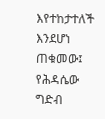እየተከታተለች እንደሆነ ጠቁመው፤ የሕዳሴው ግድብ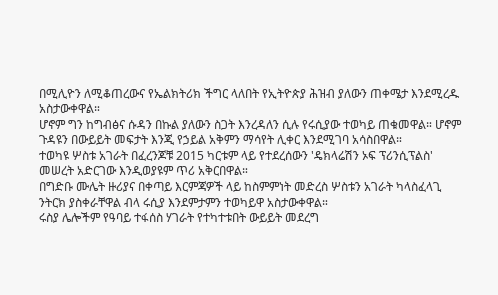በሚሊዮን ለሚቆጠረውና የኤልክትሪክ ችግር ላለበት የኢትዮጵያ ሕዝብ ያለውን ጠቀሜታ እንደሚረዱ አስታውቀዋል።
ሆኖም ግን ከግብፅና ሱዳን በኩል ያለውን ስጋት እንረዳለን ሲሉ የሩሲያው ተወካይ ጠቁመዋል። ሆኖም ጉዳዩን በውይይት መፍታት እንጂ የኃይል አቅምን ማሳየት ሊቀር እንደሚገባ አሳስበዋል።
ተወካዩ ሦስቱ አገራት በፈረንጆቹ 2015 ካርቱም ላይ የተደረሰውን 'ዴክላሬሽን ኦፍ ፕሪንሲፕልስ' መሠረት አድርገው እንዲወያዩም ጥሪ አቅርበዋል።
በግድቡ ሙሌት ዙሪያና በቀጣይ እርምጃዎች ላይ ከስምምነት መድረስ ሦስቱን አገራት ካላስፈላጊ ንትርክ ያስቀራቸዋል ብላ ሩሲያ እንደምታምን ተወካይዋ አስታውቀዋል።
ሩስያ ሌሎችም የዓባይ ተፋሰስ ሃገራት የተካተቱበት ውይይት መደረግ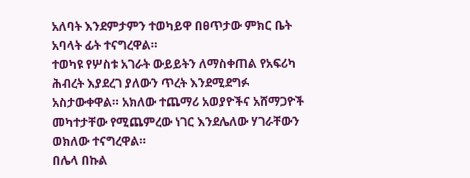አለባት እንደምታምን ተወካይዋ በፀጥታው ምክር ቤት አባላት ፊት ተናግረዋል።
ተወካዩ የሦስቱ አገራት ውይይትን ለማስቀጠል የአፍሪካ ሕብረት እያደረገ ያለውን ጥረት እንደሚደግፉ አስታውቀዋል። አክለው ተጨማሪ አወያዮችና አሸማጋዮች መካተታቸው የሚጨምረው ነገር እንደሌለው ሃገራቸውን ወክለው ተናግረዋል።
በሌላ በኩል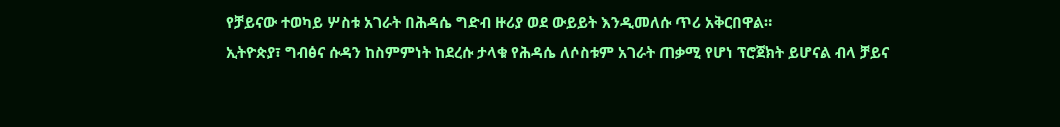የቻይናው ተወካይ ሦስቱ አገራት በሕዳሴ ግድብ ዙሪያ ወደ ውይይት እንዲመለሱ ጥሪ አቅርበዋል።
ኢትዮጵያ፣ ግብፅና ሱዳን ከስምምነት ከደረሱ ታላቁ የሕዳሴ ለሶስቱም አገራት ጠቃሚ የሆነ ፕሮጀክት ይሆናል ብላ ቻይና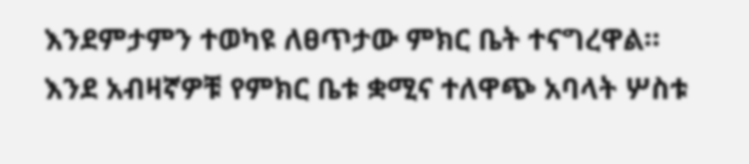እንደምታምን ተወካዩ ለፀጥታው ምክር ቤት ተናግረዋል።
እንደ አብዛኛዎቹ የምክር ቤቱ ቋሚና ተለዋጭ አባላት ሦስቱ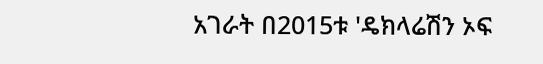አገራት በ2015ቱ 'ዴክላሬሽን ኦፍ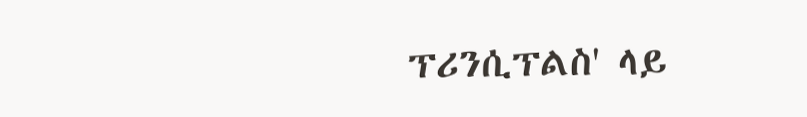ፕሪንሲፕልስ' ላይ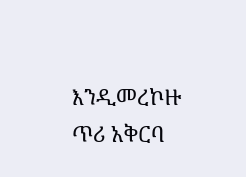እንዲመረኮዙ ጥሪ አቅርባ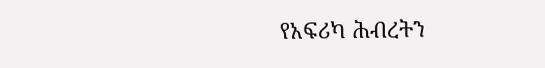የአፍሪካ ሕብረትን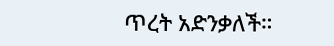ጥረት አድንቃለች።